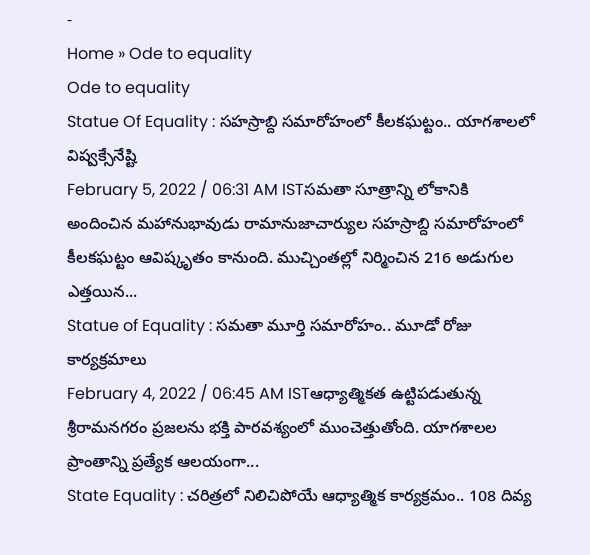-
Home » Ode to equality
Ode to equality
Statue Of Equality : సహస్రాబ్ది సమారోహంలో కీలకఘట్టం.. యాగశాలలో విష్వక్సేనేష్టి
February 5, 2022 / 06:31 AM ISTసమతా సూత్రాన్ని లోకానికి అందించిన మహానుభావుడు రామానుజాచార్యుల సహస్రాబ్ది సమారోహంలో కీలకఘట్టం ఆవిష్కృతం కానుంది. ముచ్చింతల్లో నిర్మించిన 216 అడుగుల ఎత్తయిన...
Statue of Equality : సమతా మూర్తి సమారోహం.. మూడో రోజు కార్యక్రమాలు
February 4, 2022 / 06:45 AM ISTఆధ్యాత్మికత ఉట్టిపడుతున్న శ్రీరామనగరం ప్రజలను భక్తి పారవశ్యంలో ముంచెత్తుతోంది. యాగశాలల ప్రాంతాన్ని ప్రత్యేక ఆలయంగా...
State Equality : చరిత్రలో నిలిచిపోయే ఆధ్యాత్మిక కార్యక్రమం.. 108 దివ్య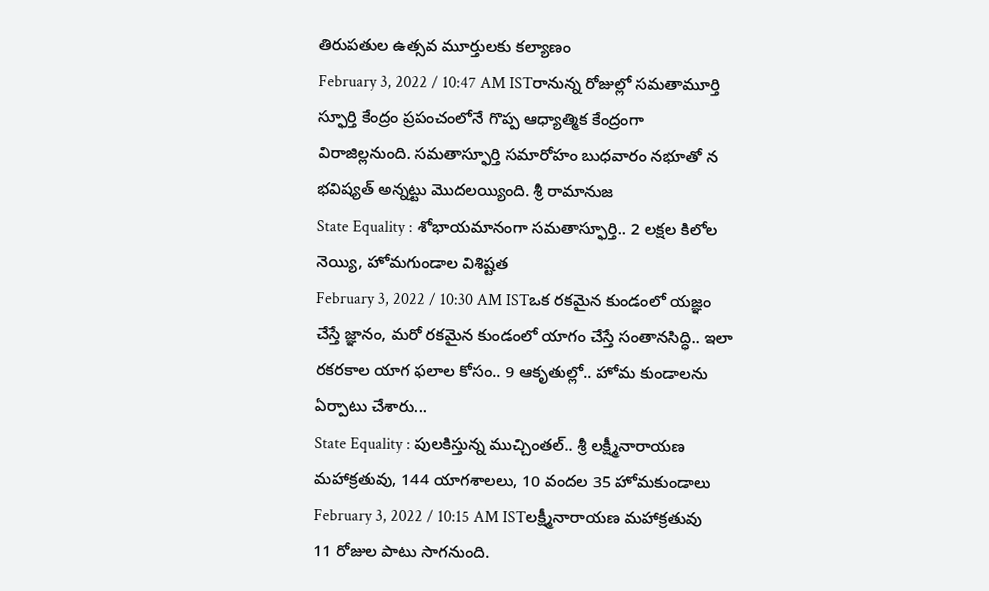తిరుపతుల ఉత్సవ మూర్తులకు కల్యాణం
February 3, 2022 / 10:47 AM ISTరానున్న రోజుల్లో సమతామూర్తి స్ఫూర్తి కేంద్రం ప్రపంచంలోనే గొప్ప ఆధ్యాత్మిక కేంద్రంగా విరాజిల్లనుంది. సమతాస్ఫూర్తి సమారోహం బుధవారం నభూతో న భవిష్యత్ అన్నట్టు మొదలయ్యింది. శ్రీ రామానుజ
State Equality : శోభాయమానంగా సమతాస్ఫూర్తి.. 2 లక్షల కిలోల నెయ్యి, హోమగుండాల విశిష్టత
February 3, 2022 / 10:30 AM ISTఒక రకమైన కుండంలో యజ్ఞం చేస్తే జ్ఞానం, మరో రకమైన కుండంలో యాగం చేస్తే సంతానసిద్ధి.. ఇలా రకరకాల యాగ ఫలాల కోసం.. 9 ఆకృతుల్లో.. హోమ కుండాలను ఏర్పాటు చేశారు...
State Equality : పులకిస్తున్న ముచ్చింతల్.. శ్రీ లక్ష్మీనారాయణ మహాక్రతువు, 144 యాగశాలలు, 10 వందల 35 హోమకుండాలు
February 3, 2022 / 10:15 AM ISTలక్ష్మీనారాయణ మహాక్రతువు 11 రోజుల పాటు సాగనుంది.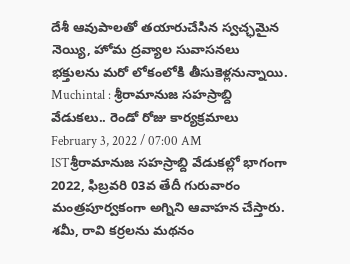దేశీ ఆవుపాలతో తయారుచేసిన స్వచ్ఛమైన నెయ్యి, హోమ ద్రవ్యాల సువాసనలు భక్తులను మరో లోకంలోకి తీసుకెళ్లనున్నాయి.
Muchintal : శ్రీరామానుజ సహస్రాబ్ది వేడుకలు.. రెండో రోజు కార్యక్రమాలు
February 3, 2022 / 07:00 AM ISTశ్రీరామానుజ సహస్రాబ్ది వేడుకల్లో భాగంగా 2022, ఫిబ్రవరి 03వ తేదీ గురువారం మంత్రపూర్వకంగా అగ్నిని ఆవాహన చేస్తారు. శమీ, రావి కర్రలను మథనం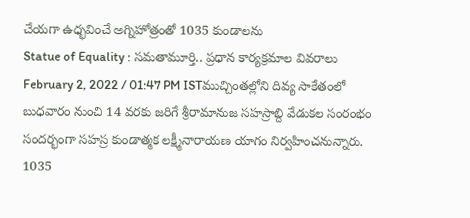చేయగా ఉధ్భవించే అగ్నిహోత్రంతో 1035 కుండాలను
Statue of Equality : సమతామూర్తి.. ప్రధాన కార్యక్రమాల వివరాలు
February 2, 2022 / 01:47 PM ISTముచ్చింతల్లోని దివ్య సాకేతంలో బుధవారం నుంచి 14 వరకు జరిగే శ్రీరామానుజ సహస్రాబ్ది వేడుకల సంరంభం సందర్భంగా సహస్ర కుండాత్మక లక్ష్మీనారాయణ యాగం నిర్వహించనున్నారు. 1035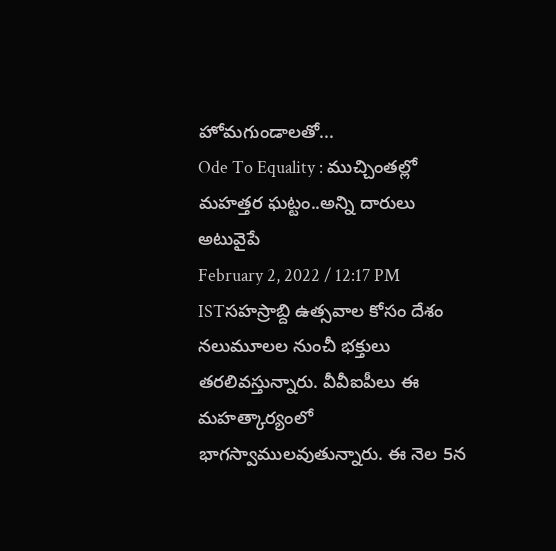హోమగుండాలతో...
Ode To Equality : ముచ్చింతల్లో మహత్తర ఘట్టం..అన్ని దారులు అటువైపే
February 2, 2022 / 12:17 PM ISTసహస్రాబ్ది ఉత్సవాల కోసం దేశం నలుమూలల నుంచీ భక్తులు తరలివస్తున్నారు. వీవీఐపీలు ఈ మహత్కార్యంలో భాగస్వాములవుతున్నారు. ఈ నెల 5న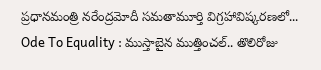ప్రధానమంత్రి నరేంద్రమోదీ సమతామూర్తి విగ్రహావిష్కరణలో...
Ode To Equality : ముస్తాబైన ముత్తించల్.. తొలిరోజు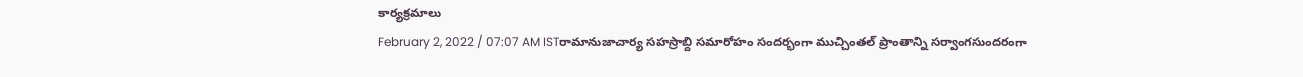కార్యక్రమాలు
February 2, 2022 / 07:07 AM ISTరామానుజాచార్య సహస్రాబ్ది సమారోహం సందర్భంగా ముచ్చింతల్ ప్రాంతాన్ని సర్వాంగసుందరంగా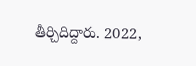తీర్చిదిద్దారు. 2022,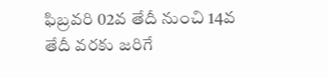ఫిబ్రవరి 02వ తేదీ నుంచి 14వ తేదీ వరకు జరిగే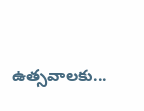ఉత్సవాలకు...